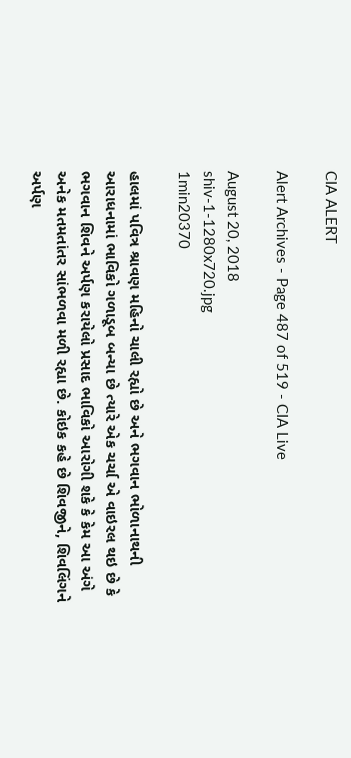CIA ALERT

Alert Archives - Page 487 of 519 - CIA Live

August 20, 2018
shiv-1-1280x720.jpg
1min20370

હાલમાં પવિત્ર શ્રાવણ મહિનો ચાલી રહ્યો છે અને ભગવાન ભોળાનાથની આરાધનામાં ભાવિકો ગળાડૂબ બન્યા છે ત્યારે એક ચર્ચા એ વાઇરલ થઇ છે કે ભગવાન શિવને અર્પણ કરાયેલો પ્રસાદ ભાવિકો આરોગી શકે કે કેમ આ અંગે અનેક મતમતાંતર સાંભળવા મળી રહ્યા છે. કોઇક કહે છે શિવજીને, શિવલિંગને અર્પણ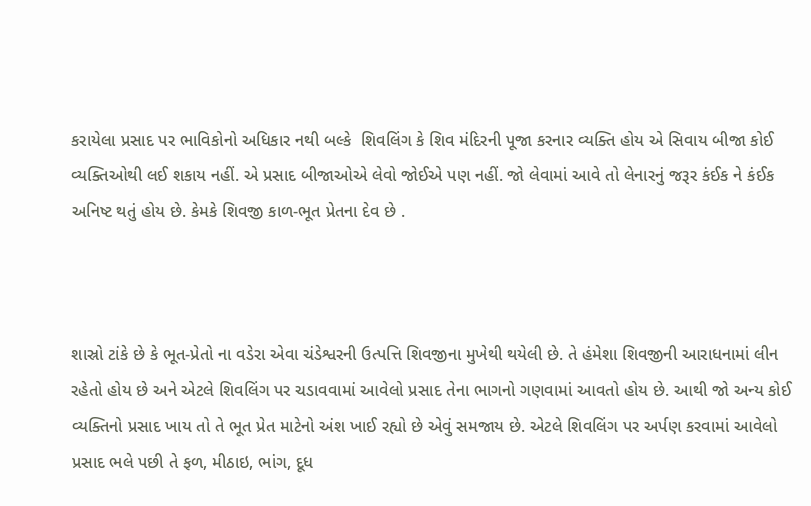કરાયેલા પ્રસાદ પર ભાવિકોનો અધિકાર નથી બલ્કે  શિવલિંગ કે શિવ મંદિરની પૂજા કરનાર વ્યક્તિ હોય એ સિવાય બીજા કોઈ વ્યક્તિઓથી લઈ શકાય નહીં. એ પ્રસાદ બીજાઓએ લેવો જોઈએ પણ નહીં. જો લેવામાં આવે તો લેનારનું જરૂર કંઈક ને કંઈક અનિષ્ટ થતું હોય છે. કેમકે શિવજી કાળ-ભૂત પ્રેતના દેવ છે .



શાસ્રો ટાંકે છે કે ભૂત-પ્રેતો ના વડેરા એવા ચંડેશ્વરની ઉત્પત્તિ શિવજીના મુખેથી થયેલી છે. તે હંમેશા શિવજીની આરાધનામાં લીન રહેતો હોય છે અને એટલે શિવલિંગ પર ચડાવવામાં આવેલો પ્રસાદ તેના ભાગનો ગણવામાં આવતો હોય છે. આથી જો અન્ય કોઈ વ્યક્તિનો પ્રસાદ ખાય તો તે ભૂત પ્રેત માટેનો અંશ ખાઈ રહ્યો છે એવું સમજાય છે. એટલે શિવલિંગ પર અર્પણ કરવામાં આવેલો પ્રસાદ ભલે પછી તે ફળ, મીઠાઇ, ભાંગ, દૂધ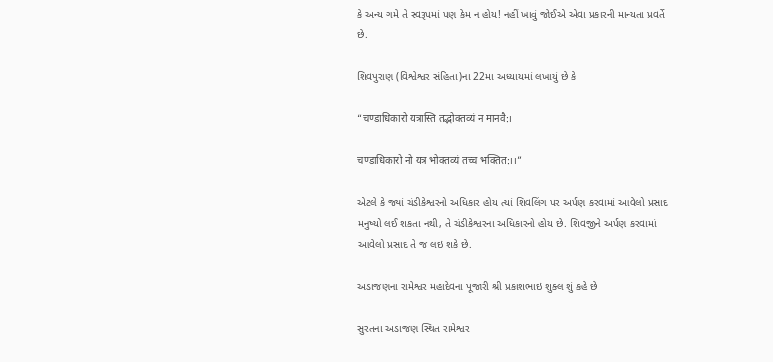કે અન્ય ગમે તે સ્વરૂપમાં પણ કેમ ન હોય! નહીં ખાવું જોઈએ એવા પ્રકારની માન્યતા પ્રવર્તે છે.

શિવપુરાણ (વિશ્વેશ્વર સંહિતા)ના 22મા અધ્યાયમાં લખાયું છે કે

“चण्डाधिकारो यत्रास्ति तद्भोक्तव्यं न मानवै:।

चण्डाधिकारो नो यत्र भोक्तव्यं तच्च भक्तित:।।”

એટલે કે જ્યાં ચંડીકેશ્વરનો અધિકાર હોય ત્યાં શિવલિંગ પર અર્પણ કરવામાં આવેલો પ્રસાદ મનુષ્યો લઈ શકતા નથી, તે ચંડીકેશ્વરના અધિકારનો હોય છે. શિવજીને અર્પણ કરવામાં આવેલો પ્રસાદ તે જ લઇ શકે છે.

અડાજણના રામેશ્વર મહાદેવના પૂજારી શ્રી પ્રકાશભાઇ શુક્લ શું કહે છે

સુરતના અડાજણ સ્થિત રામેશ્વર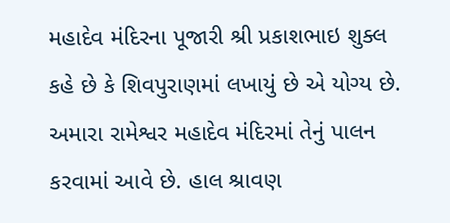મહાદેવ મંદિરના પૂજારી શ્રી પ્રકાશભાઇ શુક્લ કહે છે કે શિવપુરાણમાં લખાયું છે એ યોગ્ય છે. અમારા રામેશ્વર મહાદેવ મંદિરમાં તેનું પાલન કરવામાં આવે છે. હાલ શ્રાવણ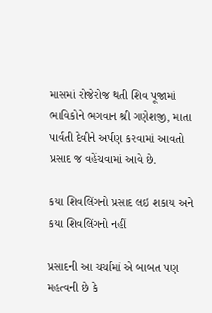માસમાં રોજેરોજ થતી શિવ પૂજામાં ભાવિકોને ભગવાન શ્રી ગણેશજી, માતા પાર્વતી દેવીને અર્પણ કરવામાં આવતો પ્રસાદ જ વહેંચવામાં આવે છે.

કયા શિવલિંગનો પ્રસાદ લઇ શકાય અને કયા શિવલિંગનો નહીં

પ્રસાદની આ ચર્ચામાં એ બાબત પણ મહત્વની છે કે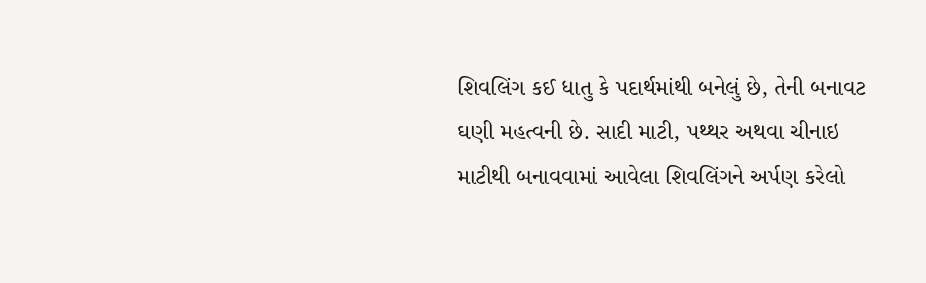શિવલિંગ કઈ ધાતુ કે પદાર્થમાંથી બનેલું છે, તેની બનાવટ ઘણી મહત્વની છે. સાદી માટી, પથ્થર અથવા ચીનાઇ માટીથી બનાવવામાં આવેલા શિવલિંગને અર્પણ કરેલો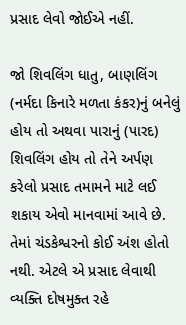પ્રસાદ લેવો જોઈએ નહીં.

જો શિવલિંગ ધાતુ, બાણલિંગ (નર્મદા કિનારે મળતા કંકર)નું બનેલું હોય તો અથવા પારાનું (પારદ) શિવલિંગ હોય તો તેને અર્પણ કરેલો પ્રસાદ તમામને માટે લઈ શકાય એવો માનવામાં આવે છે. તેમાં ચંડકેશ્વરનો કોઈ અંશ હોતો નથી. એટલે એ પ્રસાદ લેવાથી વ્યક્તિ દોષમુક્ત રહે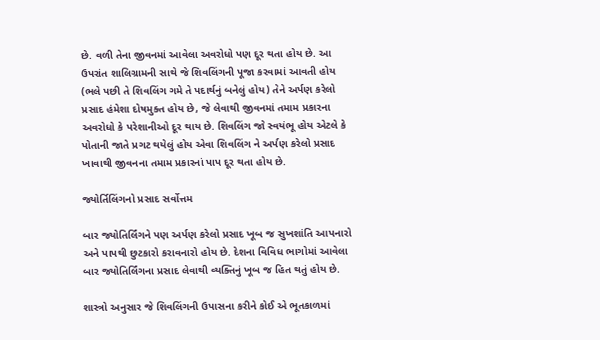છે. વળી તેના જીવનમાં આવેલા અવરોધો પણ દૂર થતા હોય છે. આ ઉપરાંત શાલિગ્રામની સાથે જે શિવલિંગની પૂજા કરવામાં આવતી હોય (ભલે પછી તે શિવલિંગ ગમે તે પદાર્થનું બનેલું હોય) તેને અર્પણ કરેલો પ્રસાદ હંમેશા દોષમુક્ત હોય છે, જે લેવાથી જીવનમાં તમામ પ્રકારના અવરોધો કે પરેશાનીઓ દૂર થાય છે. શિવલિંગ જો સ્વયંભૂ હોય એટલે કે પોતાની જાતે પ્રગટ થયેલું હોય એવા શિવલિંગ ને અર્પણ કરેલો પ્રસાદ ખાવાથી જીવનના તમામ પ્રકારનાં પાપ દૂર થતા હોય છે.

જ્યોર્તિલિંગનો પ્રસાદ સર્વોત્તમ

બાર જ્યોતિર્લિંગને પણ અર્પણ કરેલો પ્રસાદ ખૂબ જ સુખશાંતિ આપનારો અને પાપથી છુટકારો કરાવનારો હોય છે. દેશના વિવિધ ભાગોમાં આવેલા બાર જ્યોતિર્લિંગના પ્રસાદ લેવાથી વ્યક્તિનું ખૂબ જ હિત થતું હોય છે.

શાસ્ત્રો અનુસાર જે શિવલિંગની ઉપાસના કરીને કોઈ એ ભૂતકાળમાં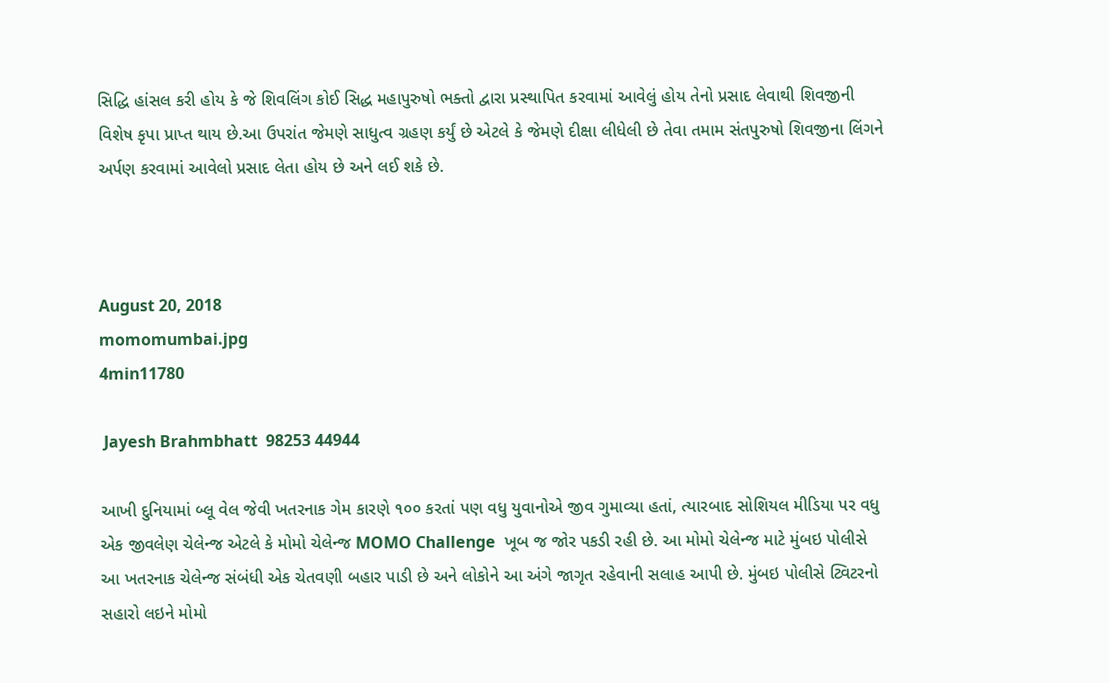સિદ્ધિ હાંસલ કરી હોય કે જે શિવલિંગ કોઈ સિદ્ધ મહાપુરુષો ભક્તો દ્વારા પ્રસ્થાપિત કરવામાં આવેલું હોય તેનો પ્રસાદ લેવાથી શિવજીની વિશેષ કૃપા પ્રાપ્ત થાય છે.આ ઉપરાંત જેમણે સાધુત્વ ગ્રહણ કર્યું છે એટલે કે જેમણે દીક્ષા લીધેલી છે તેવા તમામ સંતપુરુષો શિવજીના લિંગને અર્પણ કરવામાં આવેલો પ્રસાદ લેતા હોય છે અને લઈ શકે છે.



August 20, 2018
momomumbai.jpg
4min11780

 Jayesh Brahmbhatt  98253 44944

આખી દુનિયામાં બ્લૂ વેલ જેવી ખતરનાક ગેમ કારણે ૧૦૦ કરતાં પણ વધુ યુવાનોએ જીવ ગુમાવ્યા હતાં, ત્યારબાદ સોશિયલ મીડિયા પર વધુ એક જીવલેણ ચેલેન્જ એટલે કે મોમો ચેલેન્જ MOMO Challenge  ખૂબ જ જોર પકડી રહી છે. આ મોમો ચેલેન્જ માટે મુંબઇ પોલીસે આ ખતરનાક ચેલેન્જ સંબંધી એક ચેતવણી બહાર પાડી છે અને લોકોને આ અંગે જાગૃત રહેવાની સલાહ આપી છે. મુંબઇ પોલીસે ટ્વિટરનો સહારો લઇને મોમો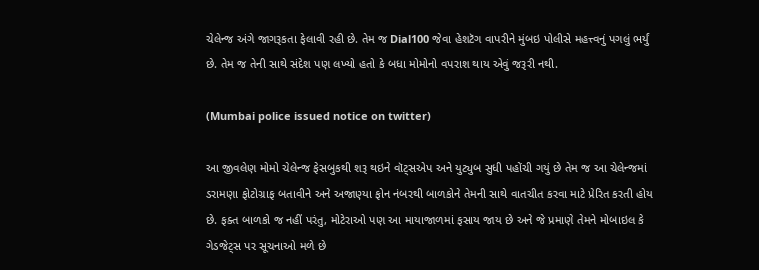ચેલેન્જ અંગે જાગરૂકતા ફેલાવી રહી છે. તેમ જ Dial100 જેવા હેશટૅગ વાપરીને મુંબઇ પોલીસે મહત્ત્વનું પગલું ભર્યું છે. તેમ જ તેની સાથે સંદેશ પણ લખ્યો હતો કે બધા મોમોનો વપરાશ થાય એવું જરૂરી નથી.

(Mumbai police issued notice on twitter)

આ જીવલેણ મોમો ચેલેન્જ ફેસબુકથી શરૂ થઇને વૉટ્સએપ અને યુટ્યુબ સુધી પહોંચી ગયું છે તેમ જ આ ચેલેન્જમાં ડરામણા ફોટોગ્રાફ બતાવીને અને અજાણ્યા ફોન નંબરથી બાળકોને તેમની સાથે વાતચીત કરવા માટે પ્રેરિત કરતી હોય છે. ફક્ત બાળકો જ નહીં પરંતુ, મોટેરાઓ પણ આ માયાજાળમાં ફસાય જાય છે અને જે પ્રમાણે તેમને મોબાઇલ કે ગેડજેટ્સ પર સૂચનાઓ મળે છે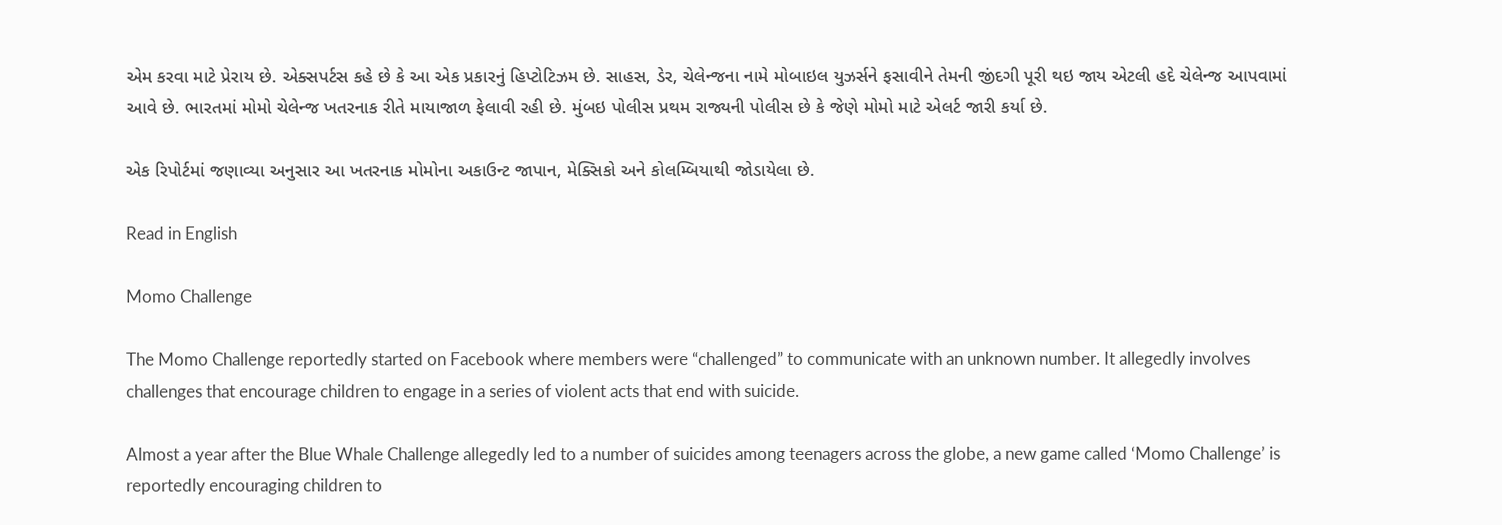એમ કરવા માટે પ્રેરાય છે. એક્સપર્ટસ કહે છે કે આ એક પ્રકારનું હિપ્ટોટિઝમ છે. સાહસ, ડેર, ચેલેન્જના નામે મોબાઇલ યુઝર્સને ફસાવીને તેમની જીંદગી પૂરી થઇ જાય એટલી હદે ચેલેન્જ આપવામાં આવે છે. ભારતમાં મોમો ચેલેન્જ ખતરનાક રીતે માયાજાળ ફેલાવી રહી છે. મુંબઇ પોલીસ પ્રથમ રાજ્યની પોલીસ છે કે જેણે મોમો માટે એલર્ટ જારી કર્યા છે.

એક રિપોર્ટમાં જણાવ્યા અનુસાર આ ખતરનાક મોમોના અકાઉન્ટ જાપાન, મેક્સિકો અને કોલમ્બિયાથી જોડાયેલા છે.

Read in English

Momo Challenge

The Momo Challenge reportedly started on Facebook where members were “challenged” to communicate with an unknown number. It allegedly involves challenges that encourage children to engage in a series of violent acts that end with suicide.

Almost a year after the Blue Whale Challenge allegedly led to a number of suicides among teenagers across the globe, a new game called ‘Momo Challenge’ is reportedly encouraging children to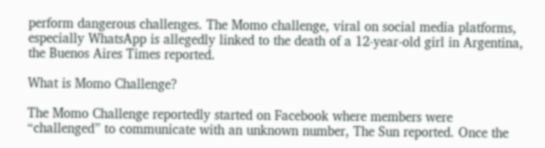perform dangerous challenges. The Momo challenge, viral on social media platforms, especially WhatsApp is allegedly linked to the death of a 12-year-old girl in Argentina, the Buenos Aires Times reported.

What is Momo Challenge?

The Momo Challenge reportedly started on Facebook where members were “challenged” to communicate with an unknown number, The Sun reported. Once the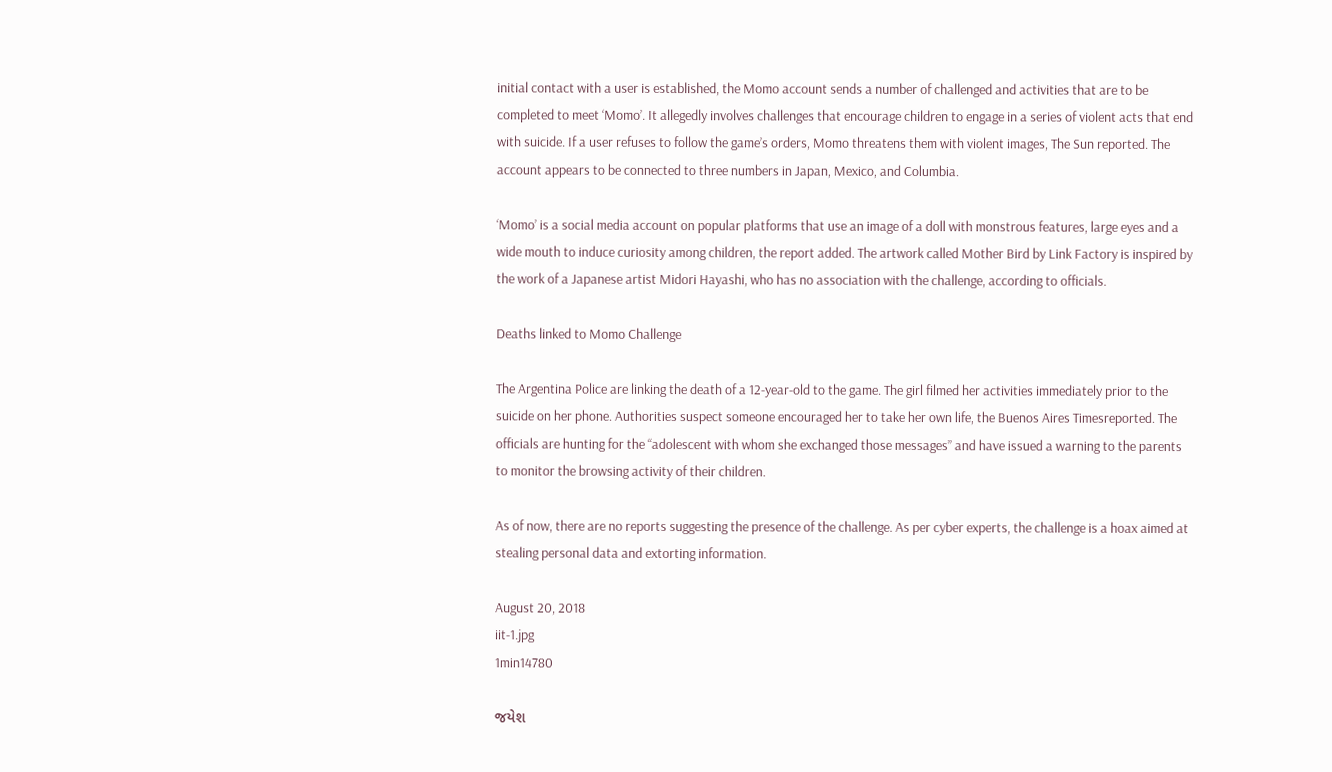initial contact with a user is established, the Momo account sends a number of challenged and activities that are to be completed to meet ‘Momo’. It allegedly involves challenges that encourage children to engage in a series of violent acts that end with suicide. If a user refuses to follow the game’s orders, Momo threatens them with violent images, The Sun reported. The account appears to be connected to three numbers in Japan, Mexico, and Columbia.

‘Momo’ is a social media account on popular platforms that use an image of a doll with monstrous features, large eyes and a wide mouth to induce curiosity among children, the report added. The artwork called Mother Bird by Link Factory is inspired by the work of a Japanese artist Midori Hayashi, who has no association with the challenge, according to officials.

Deaths linked to Momo Challenge

The Argentina Police are linking the death of a 12-year-old to the game. The girl filmed her activities immediately prior to the suicide on her phone. Authorities suspect someone encouraged her to take her own life, the Buenos Aires Timesreported. The officials are hunting for the “adolescent with whom she exchanged those messages” and have issued a warning to the parents to monitor the browsing activity of their children.

As of now, there are no reports suggesting the presence of the challenge. As per cyber experts, the challenge is a hoax aimed at stealing personal data and extorting information.

August 20, 2018
iit-1.jpg
1min14780

જયેશ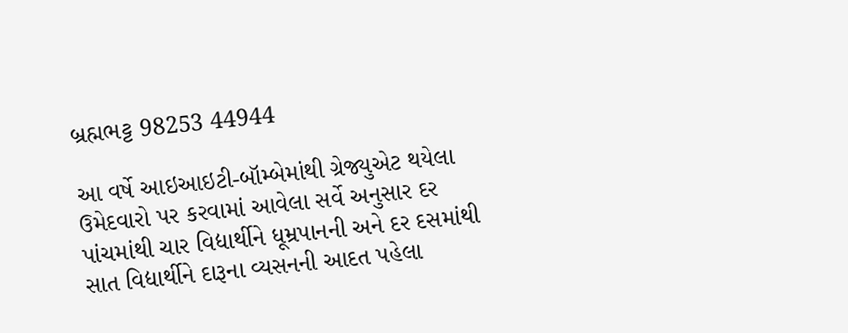બ્રહ્મભટ્ટ 98253 44944

આ વર્ષે આઇઆઇટી-બૉમ્બેમાંથી ગ્રેજ્યુએટ થયેલા ઉમેદવારો પર કરવામાં આવેલા સર્વે અનુસાર દર પાંચમાંથી ચાર વિદ્યાર્થીને ધૂમ્રપાનની અને દર દસમાંથી સાત વિદ્યાર્થીને દારૂના વ્યસનની આદત પહેલા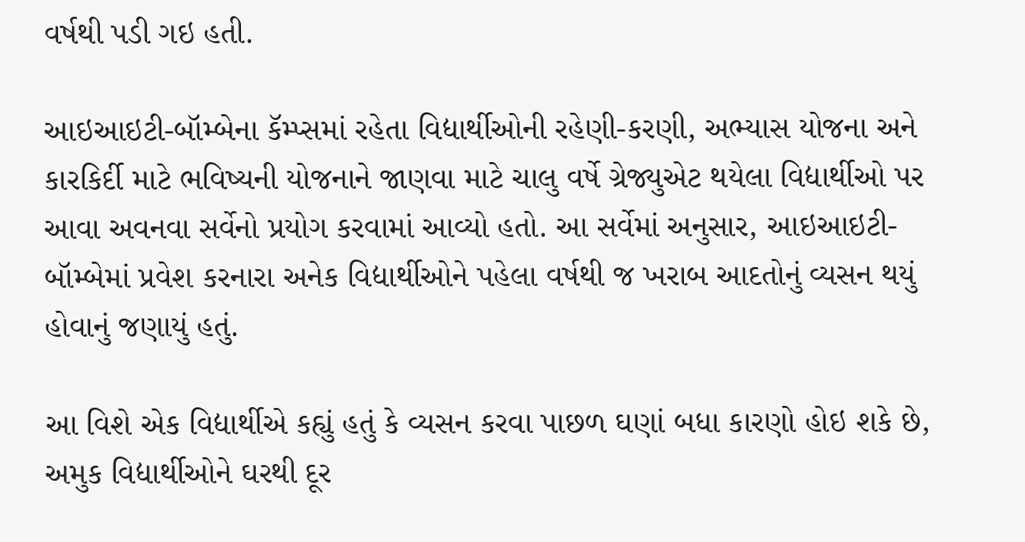વર્ષથી પડી ગઇ હતી.

આઇઆઇટી-બૉમ્બેના કૅમ્પ્સમાં રહેતા વિદ્યાર્થીઓની રહેણી-કરણી, અભ્યાસ યોજના અને કારકિર્દી માટે ભવિષ્યની યોજનાને જાણવા માટે ચાલુ વર્ષે ગ્રેજ્યુએટ થયેલા વિદ્યાર્થીઓ પર આવા અવનવા સર્વેનો પ્રયોગ કરવામાં આવ્યો હતો. આ સર્વેમાં અનુસાર, આઇઆઇટી-બૉમ્બેમાં પ્રવેશ કરનારા અનેક વિદ્યાર્થીઓને પહેલા વર્ષથી જ ખરાબ આદતોનું વ્યસન થયું હોવાનું જણાયું હતું.

આ વિશે એક વિદ્યાર્થીએ કહ્યું હતું કે વ્યસન કરવા પાછળ ઘણાં બધા કારણો હોઇ શકે છે, અમુક વિદ્યાર્થીઓને ઘરથી દૂર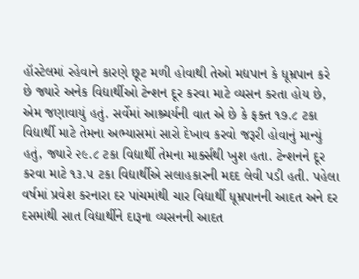હૉસ્ટેલમાં રહેવાને કારણે છૂટ મળી હોવાથી તેઓ મદ્યપાન કે ધૂમ્રપાન કરે છે જ્યારે અનેક વિદ્યાર્થીઓ ટેન્શન દૂર કરવા માટે વ્યસન કરતા હોય છે, એમ જણાવાયું હતું. સર્વેમાં આશ્ર્ચર્યની વાત એ છે કે ફક્ત ૧૭.૮ ટકા વિદ્યાર્થી માટે તેમના અભ્યાસમાં સારો દેખાવ કરવો જરૂરી હોવાનું માન્યું હતું, જ્યારે ૨૯.૮ ટકા વિદ્યાર્થી તેમના માર્ક્સથી ખુશ હતા. ટેન્શનને દૂર કરવા માટે ૧૩.૫ ટકા વિદ્યાર્થીએ સલાહકારની મદદ લેવી પડી હતી. પહેલા વર્ષમાં પ્રવેશ કરનારા દર પાંચમાંથી ચાર વિદ્યાર્થી ધૂમ્રપાનની આદત અને દર દસમાંથી સાત વિદ્યાર્થીને દારૂના વ્યસનની આદત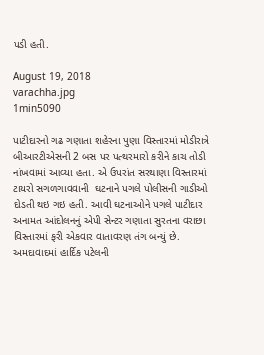પડી હતી.

August 19, 2018
varachha.jpg
1min5090

પાટીદારનો ગઢ ગણાતા શહેરના પુણા વિસ્તારમાં મોડીરાત્રે  બીઆરટીએસની 2 બસ પર પત્થરમારો કરીને કાચ તોડી નાંખવામાં આવ્યા હતા. એ ઉપરાંત સરથાણા વિસ્તારમાં ટાયરો સગળગાવવાની  ઘટનાને પગલે પોલીસની ગાડીઓ દોડતી થઇ ગઇ હતી. આવી ઘટનાઓને પગલે પાટીદાર અનામત આંદોલનનું એપી સેન્ટર ગણાતા સુરતના વરાછા વિસ્તારમાં ફરી એકવાર વાતાવરણ તંગ બન્યું છે. અમદાવાદમાં હાર્દિક પટેલની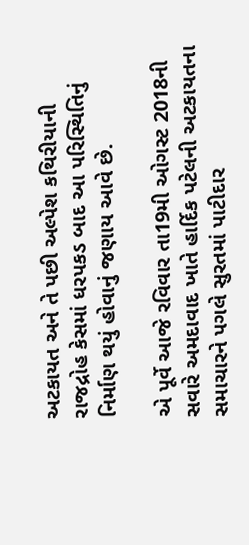અટકાયત અને તે પછી અલ્પેશ કથિરીયાની રાજદ્રોહ કેસમાં ધરપકડ બાદ આ પરિસ્થિતિનું  નિર્માણ થયું હોવાનું જણાય આવે છે.

એ પૂર્વે આજે રવિવાર તા19મી ઓગસ્ટ 2018ની સવારે અમદાવાદ ખાતે હાર્દિક પટેલની અટકાયતના સમાચારને પગલે સુરતમાં પાટીદાર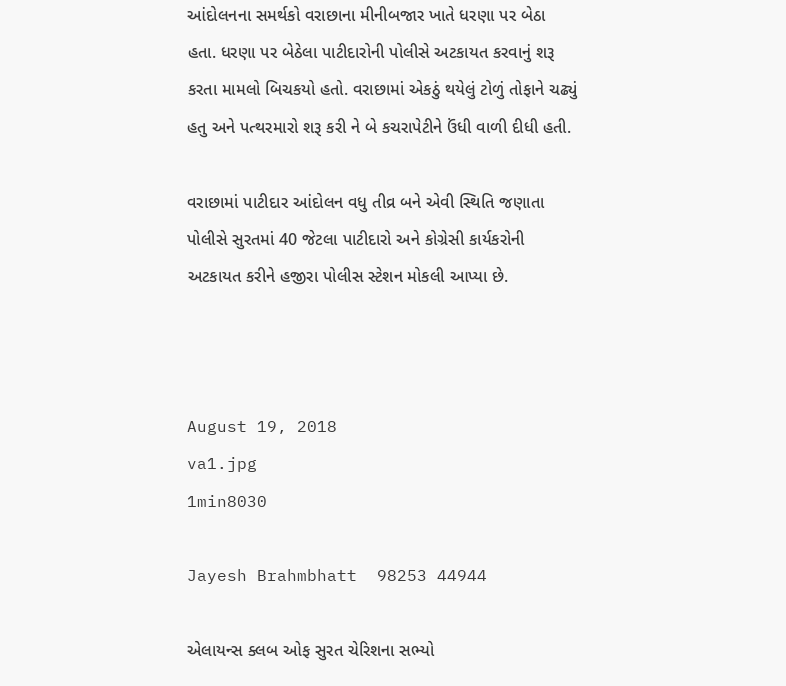આંદોલનના સમર્થકો વરાછાના મીનીબજાર ખાતે ધરણા પર બેઠા હતા. ધરણા પર બેઠેલા પાટીદારોની પોલીસે અટકાયત કરવાનું શરૂ કરતા મામલો બિચકયો હતો. વરાછામાં એકઠું થયેલું ટોળું તોફાને ચઢ્યું હતુ અને પત્થરમારો શરૂ કરી ને બે કચરાપેટીને ઉંધી વાળી દીધી હતી.

વરાછામાં પાટીદાર આંદોલન વધુ તીવ્ર બને એવી સ્થિતિ જણાતા પોલીસે સુરતમાં 40 જેટલા પાટીદારો અને કોગ્રેસી કાર્યકરોની અટકાયત કરીને હજીરા પોલીસ સ્ટેશન મોકલી આપ્યા છે.



August 19, 2018
va1.jpg
1min8030

Jayesh Brahmbhatt  98253 44944

એલાયન્સ ક્લબ ઓફ સુરત ચેરિશના સભ્યો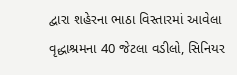દ્વારા શહેરના ભાઠા વિસ્તારમાં આવેલા વૃદ્ધાશ્રમના 40 જેટલા વડીલો, સિનિયર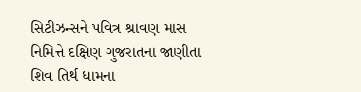સિટીઝન્સને પવિત્ર શ્રાવણ માસ નિમિત્તે દક્ષિણ ગુજરાતના જાણીતા શિવ તિર્થ ધામના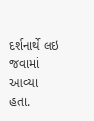દર્શનાર્થે લઇ જવામાં આવ્યા હતા.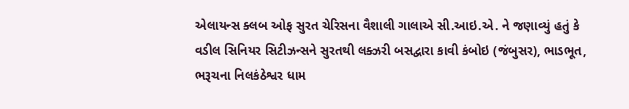એલાયન્સ ક્લબ ઓફ સુરત ચેરિસના વૈશાલી ગાલાએ સી.આઇ.એ. ને જણાવ્યું હતું કે વડીલ સિનિયર સિટીઝન્સને સુરતથી લક્ઝરી બસદ્વારા કાવી કંબોઇ (જંબુસર), ભાડભૂત, ભરૂચના નિલકંઠેશ્વર ધામ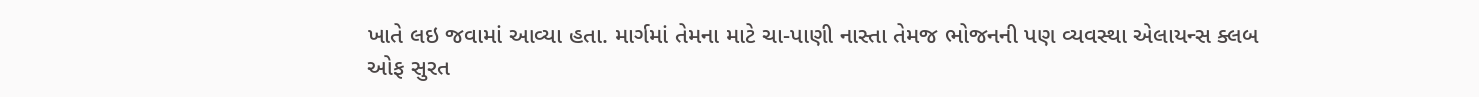ખાતે લઇ જવામાં આવ્યા હતા. માર્ગમાં તેમના માટે ચા-પાણી નાસ્તા તેમજ ભોજનની પણ વ્યવસ્થા એલાયન્સ ક્લબ ઓફ સુરત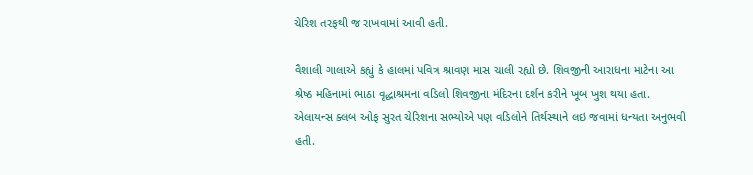ચેરિશ તરફથી જ રાખવામાં આવી હતી.

વૈશાલી ગાલાએ કહ્યું કે હાલમાં પવિત્ર શ્રાવણ માસ ચાલી રહ્યો છે. શિવજીની આરાધના માટેના આ શ્રેષ્ઠ મહિનામાં ભાઠા વૃદ્ધાશ્રમના વડિલો શિવજીના મંદિરના દર્શન કરીને ખૂબ ખુશ થયા હતા. એલાયન્સ ક્લબ ઓફ સુરત ચેરિશના સભ્યોએ પણ વડિલોને તિર્થસ્થાને લઇ જવામાં ધન્યતા અનુભવી હતી.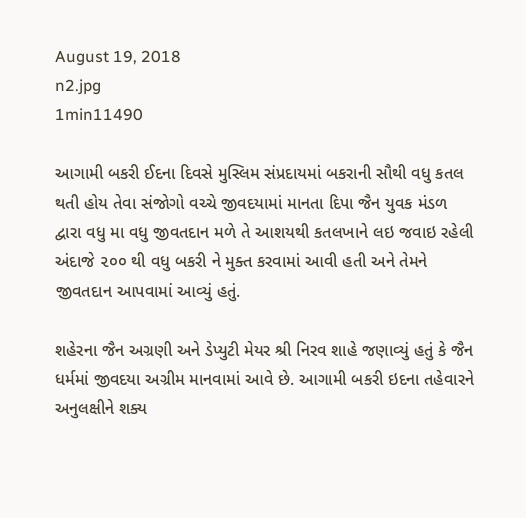August 19, 2018
n2.jpg
1min11490

આગામી બકરી ઈદના દિવસે મુસ્લિમ સંપ્રદાયમાં બકરાની સૌથી વધુ કતલ થતી હોય તેવા સંજોગો વચ્ચે જીવદયામાં માનતા દિપા જૈન યુવક મંડળ દ્વારા વધુ મા વધુ જીવતદાન મળે તે આશયથી કતલખાને લઇ જવાઇ રહેલી અંદાજે ૨૦૦ થી વધુ બકરી ને મુક્ત કરવામાં આવી હતી અને તેમને જીવતદાન આપવામાં આવ્યું હતું.

શહેરના જૈન અગ્રણી અને ડેપ્યુટી મેયર શ્રી નિરવ શાહે જણાવ્યું હતું કે જૈન ધર્મમાં જીવદયા અગ્રીમ માનવામાં આવે છે. આગામી બકરી ઇદના તહેવારને અનુલક્ષીને શક્ય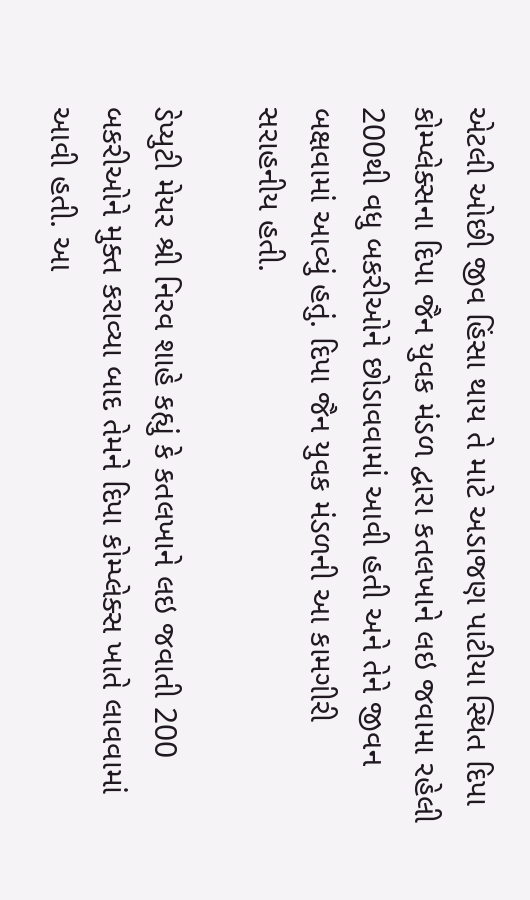એટલી ઓછી જીવ હિંસા થાય તે માટે અડાજણ પાટીયા સ્થિત દિપા કોમ્પ્લેક્સના દિપા જૈન યુવક મંડળ દ્વારા કતલખાને લઇ જવામા રહેલી 200થી વધુ બકરીઓને છોડાવવામાં આવી હતી અને તેને જીવન બક્ષવામાં આવ્યું હતું. દિપા જૈન યુવક મંડળની આ કામગીરી સરાહનીય હતી.

ડેપ્યુટી મેયર શ્રી નિરવ શાહે કહ્યું કે કતલખાને લઇ જવાતી 200 બકરીઓને મુક્ત કરાવ્યા બાદ તેમને દિપા કોમ્પ્લેક્સ ખાતે લાવવામાં આવી હતી. આ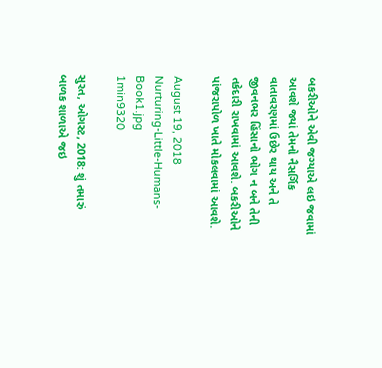બકરીઓને એવી જગ્યાએ લઇ જવામાં આવશે જ્યાં તેમનો નૈસર્ગિક વાતાવરણમાં ઉછેર થાય અને તે જીવનભર હિંસાનો ભોગ ન બને તેની તકેદારી રાખવામાં આવશે. બકરીઓને પાંજરાપોળ ખાતે મોકલવામાં આવશે.

August 19, 2018
Nurturing-Little-Humans-Book1.jpg
1min9320

સુરત, ઓગસ્ટ, 2018: શું તમારું બાળક શાળાએ જઇ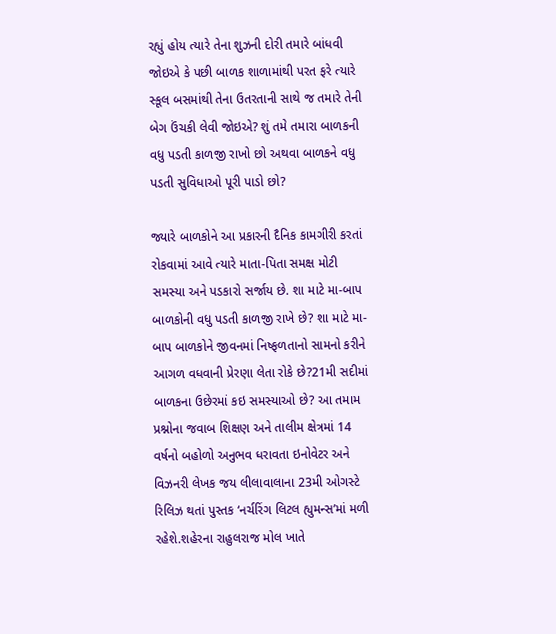રહ્યું હોય ત્યારે તેના શુઝની દોરી તમારે બાંધવી જોઇએ કે પછી બાળક શાળામાંથી પરત ફરે ત્યારે સ્કૂલ બસમાંથી તેના ઉતરતાની સાથે જ તમારે તેની બેગ ઉંચકી લેવી જોઇએ? શું તમે તમારા બાળકની વધુ પડતી કાળજી રાખો છો અથવા બાળકને વધુ પડતી સુવિધાઓ પૂરી પાડો છો?

જ્યારે બાળકોને આ પ્રકારની દૈનિક કામગીરી કરતાં રોકવામાં આવે ત્યારે માતા-પિતા સમક્ષ મોટી સમસ્યા અને પડકારો સર્જાય છે. શા માટે મા-બાપ બાળકોની વધુ પડતી કાળજી રાખે છે? શા માટે મા-બાપ બાળકોને જીવનમાં નિષ્ફળતાનો સામનો કરીને આગળ વધવાની પ્રેરણા લેતા રોકે છે?21મી સદીમાં બાળકના ઉછેરમાં કઇ સમસ્યાઓ છે? આ તમામ પ્રશ્નોના જવાબ શિક્ષણ અને તાલીમ ક્ષેત્રમાં 14 વર્ષનો બહોળો અનુભવ ધરાવતા ઇનોવેટર અને વિઝનરી લેખક જય લીલાવાલાના 23મી ઓગસ્ટે રિલિઝ થતાં પુસ્તક ‘નર્ચરિંગ લિટલ હ્યુમન્સ’માં મળી રહેશે.શહેરના રાહુલરાજ મોલ ખાતે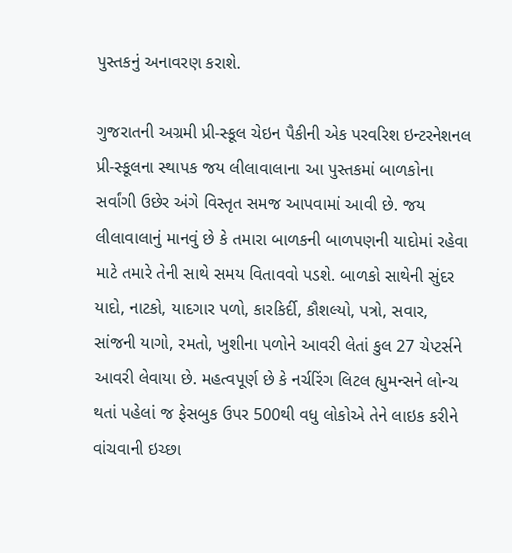પુસ્તકનું અનાવરણ કરાશે.

ગુજરાતની અગ્રમી પ્રી-સ્કૂલ ચેઇન પૈકીની એક પરવરિશ ઇન્ટરનેશનલ પ્રી-સ્કૂલના સ્થાપક જય લીલાવાલાના આ પુસ્તકમાં બાળકોના સર્વાંગી ઉછેર અંગે વિસ્તૃત સમજ આપવામાં આવી છે. જય લીલાવાલાનું માનવું છે કે તમારા બાળકની બાળપણની યાદોમાં રહેવા માટે તમારે તેની સાથે સમય વિતાવવો પડશે. બાળકો સાથેની સુંદર યાદો, નાટકો, યાદગાર પળો, કારકિર્દી, કૌશલ્યો, પત્રો, સવાર, સાંજની યાગો, રમતો, ખુશીના પળોને આવરી લેતાં કુલ 27 ચેપ્ટર્સને આવરી લેવાયા છે. મહત્વપૂર્ણ છે કે નર્ચરિંગ લિટલ હ્યુમન્સને લોન્ચ થતાં પહેલાં જ ફેસબુક ઉપર 500થી વધુ લોકોએ તેને લાઇક કરીને વાંચવાની ઇચ્છા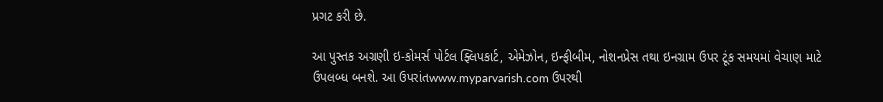પ્રગટ કરી છે.

આ પુસ્તક અગ્રણી ઇ-કોમર્સ પોર્ટલ ફ્લિપકાર્ટ, એમેઝોન, ઇન્ફીબીમ, નોશનપ્રેસ તથા ઇનગ્રામ ઉપર ટૂંક સમયમાં વેચાણ માટે ઉપલબ્ધ બનશે. આ ઉપરાંતwww.myparvarish.com ઉપરથી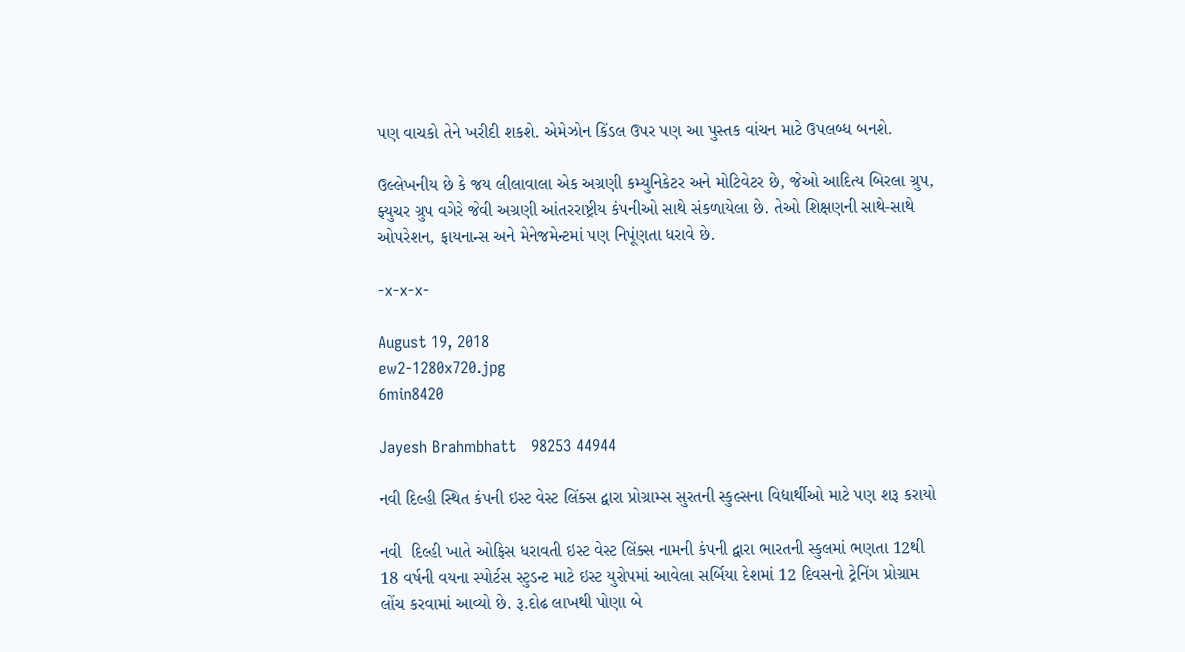પણ વાચકો તેને ખરીદી શકશે. એમેઝોન કિંડલ ઉપર પણ આ પુસ્તક વાંચન માટે ઉપલબ્ધ બનશે.

ઉલ્લેખનીય છે કે જય લીલાવાલા એક અગ્રણી કમ્યુનિકેટર અને મોટિવેટર છે, જેઓ આદિત્ય બિરલા ગ્રુપ, ફ્યુચર ગ્રુપ વગેરે જેવી અગ્રણી આંતરરાષ્ટ્રીય કંપનીઓ સાથે સંકળાયેલા છે. તેઓ શિક્ષણની સાથે-સાથે ઓપરેશન, ફાયનાન્સ અને મેનેજમેન્ટમાં પણ નિપૂંણતા ધરાવે છે.

-x-x-x-

August 19, 2018
ew2-1280x720.jpg
6min8420

Jayesh Brahmbhatt   98253 44944

નવી દિલ્હી સ્થિત કંપની ઇસ્ટ વેસ્ટ લિંક્સ દ્વારા પ્રોગ્રામ્સ સુરતની સ્કુલ્સના વિદ્યાર્થીઓ માટે પણ શરૂ કરાયો

નવી  દિલ્હી ખાતે ઓફિસ ધરાવતી ઇસ્ટ વેસ્ટ લિંક્સ નામની કંપની દ્વારા ભારતની સ્કુલમાં ભણતા 12થી 18 વર્ષની વયના સ્પોર્ટસ સ્ટુડન્ટ માટે ઇસ્ટ યુરોપમાં આવેલા સર્બિયા દેશમાં 12 દિવસનો ટ્રેનિંગ પ્રોગ્રામ લોંચ કરવામાં આવ્યો છે. રૂ.દોઢ લાખથી પોણા બે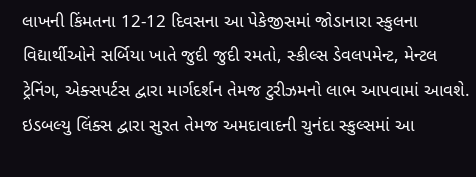લાખની કિંમતના 12-12 દિવસના આ પેકેજીસમાં જોડાનારા સ્કુલના વિદ્યાર્થીઓને સર્બિયા ખાતે જુદી જુદી રમતો, સ્કીલ્સ ડેવલપમેન્ટ, મેન્ટલ ટ્રેનિંગ, એક્સપર્ટસ દ્વારા માર્ગદર્શન તેમજ ટુરીઝમનો લાભ આપવામાં આવશે. ઇડબલ્યુ લિંક્સ દ્વારા સુરત તેમજ અમદાવાદની ચુનંદા સ્કુલ્સમાં આ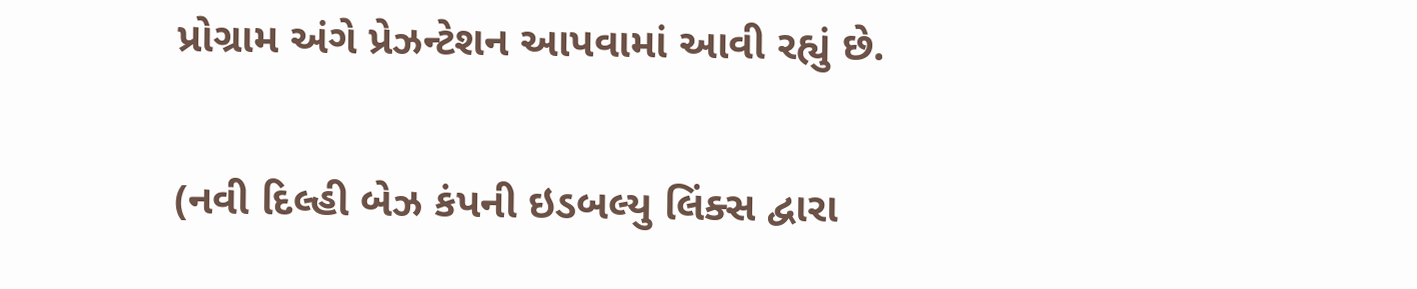પ્રોગ્રામ અંગે પ્રેઝન્ટેશન આપવામાં આવી રહ્યું છે.

(નવી દિલ્હી બેઝ કંપની ઇડબલ્યુ લિંક્સ દ્વારા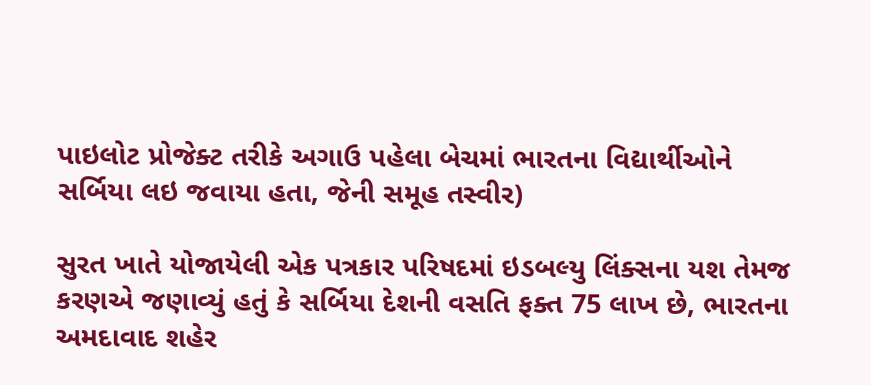પાઇલોટ પ્રોજેક્ટ તરીકે અગાઉ પહેલા બેચમાં ભારતના વિદ્યાર્થીઓને સર્બિયા લઇ જવાયા હતા, જેની સમૂહ તસ્વીર)

સુરત ખાતે યોજાયેલી એક પત્રકાર પરિષદમાં ઇડબલ્યુ લિંક્સના યશ તેમજ કરણએ જણાવ્યું હતું કે સર્બિયા દેશની વસતિ ફક્ત 75 લાખ છે, ભારતના અમદાવાદ શહેર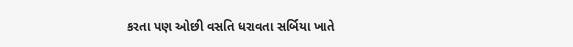કરતા પણ ઓછી વસતિ ધરાવતા સર્બિયા ખાતે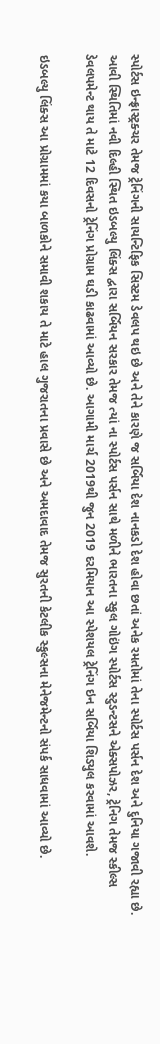સ્પોર્ટસ ઇન્ફ્રાસ્ટ્રક્ચર તેમજ ટ્રેનિંગની સાયન્ટિફિક સિસ્ટમ ડેવલપ થઇ છે અને તેને કારણે જ સર્બિયા દેશ નાનકડો દેશ હોવા છતાં અનેક રમતોમાં તેના સ્પોર્ટસ પર્સન દેશ અને દુનિયા ગજાવી રહ્યા છે. આવી સ્થિતિમાં નવી દિલ્હી સ્થિત ઇડબલ્યુ લિંક્સ દ્વારા સર્બિયન સરકાર તેમજ ત્યાં ના સ્પોર્ટસ પર્સન સાથે મળીને ભારતના સ્કુલ ગોઇંગ સ્પોર્ટસ સ્ટુડન્ટસને એક્સપોઝર, ટ્રેનિગ તેમજ સ્કીલ્સ ડેવલપમેન્ટ થાય તે માટે 12 દિવસનો ટ્રેનિંગ પ્રોગ્રામ ઘડી કાઢવામાં આવ્યો છે. આગામી માર્ચ 2019થી જુન 2019 દરમિયાન આ સ્પેશયલ ટ્રેનિંગ ઇન સર્બિયા શિડ્યુલ કરવામાં આવશે.

ઇડબલ્યુ લિંક્સ આ પ્રોગ્રામમાં કયા બાળકોને સમાવી શકાય તે માટે હાલ ગુજરાતના પ્રવાસે છે અને અમદાવાદ તેમજ સુરતની કેટલીક સ્કુલ્સના મેનેજમેન્ટનો સંપર્ક સાધવામાં આવ્યો છે.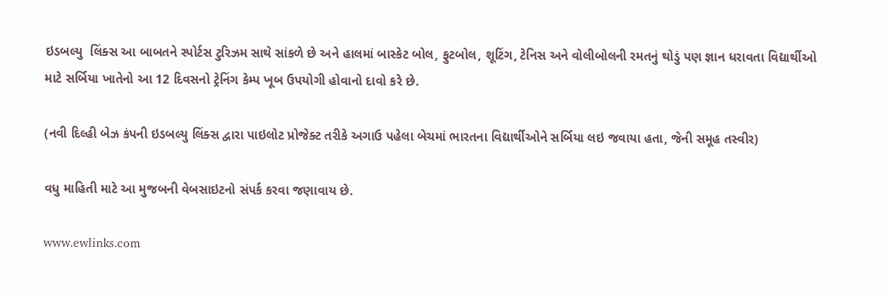ઇડબલ્યુ  લિંક્સ આ બાબતને સ્પોર્ટસ ટુરિઝમ સાથે સાંકળે છે અને હાલમાં બાસ્કેટ બોલ, ફુટબોલ, શૂટિંગ, ટેનિસ અને વોલીબોલની રમતનું થોડું પણ જ્ઞાન ધરાવતા વિદ્યાર્થીઓ માટે સર્બિયા ખાતેનો આ 12 દિવસનો ટ્રેનિંગ કેમ્પ ખૂબ ઉપયોગી હોવાનો દાવો કરે છે.

(નવી દિલ્હી બેઝ કંપની ઇડબલ્યુ લિંક્સ દ્વારા પાઇલોટ પ્રોજેક્ટ તરીકે અગાઉ પહેલા બેચમાં ભારતના વિદ્યાર્થીઓને સર્બિયા લઇ જવાયા હતા, જેની સમૂહ તસ્વીર)

વધુ માહિતી માટે આ મુજબની વેબસાઇટનો સંપર્ક કરવા જણાવાય છે.

www.ewlinks.com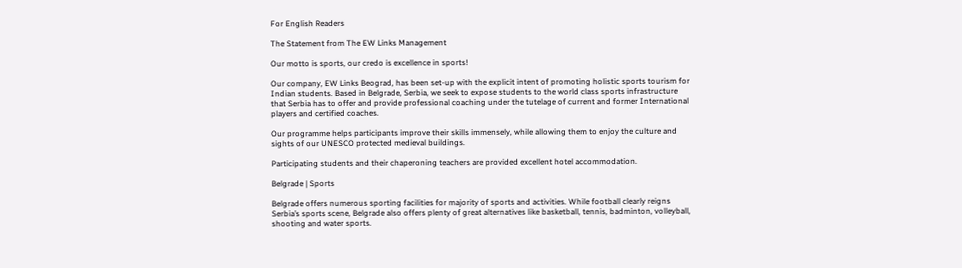For English Readers

The Statement from The EW Links Management

Our motto is sports, our credo is excellence in sports!

Our company, EW Links Beograd, has been set-up with the explicit intent of promoting holistic sports tourism for Indian students. Based in Belgrade, Serbia, we seek to expose students to the world class sports infrastructure that Serbia has to offer and provide professional coaching under the tutelage of current and former International players and certified coaches.

Our programme helps participants improve their skills immensely, while allowing them to enjoy the culture and sights of our UNESCO protected medieval buildings.

Participating students and their chaperoning teachers are provided excellent hotel accommodation.

Belgrade | Sports

Belgrade offers numerous sporting facilities for majority of sports and activities. While football clearly reigns Serbia’s sports scene, Belgrade also offers plenty of great alternatives like basketball, tennis, badminton, volleyball, shooting and water sports.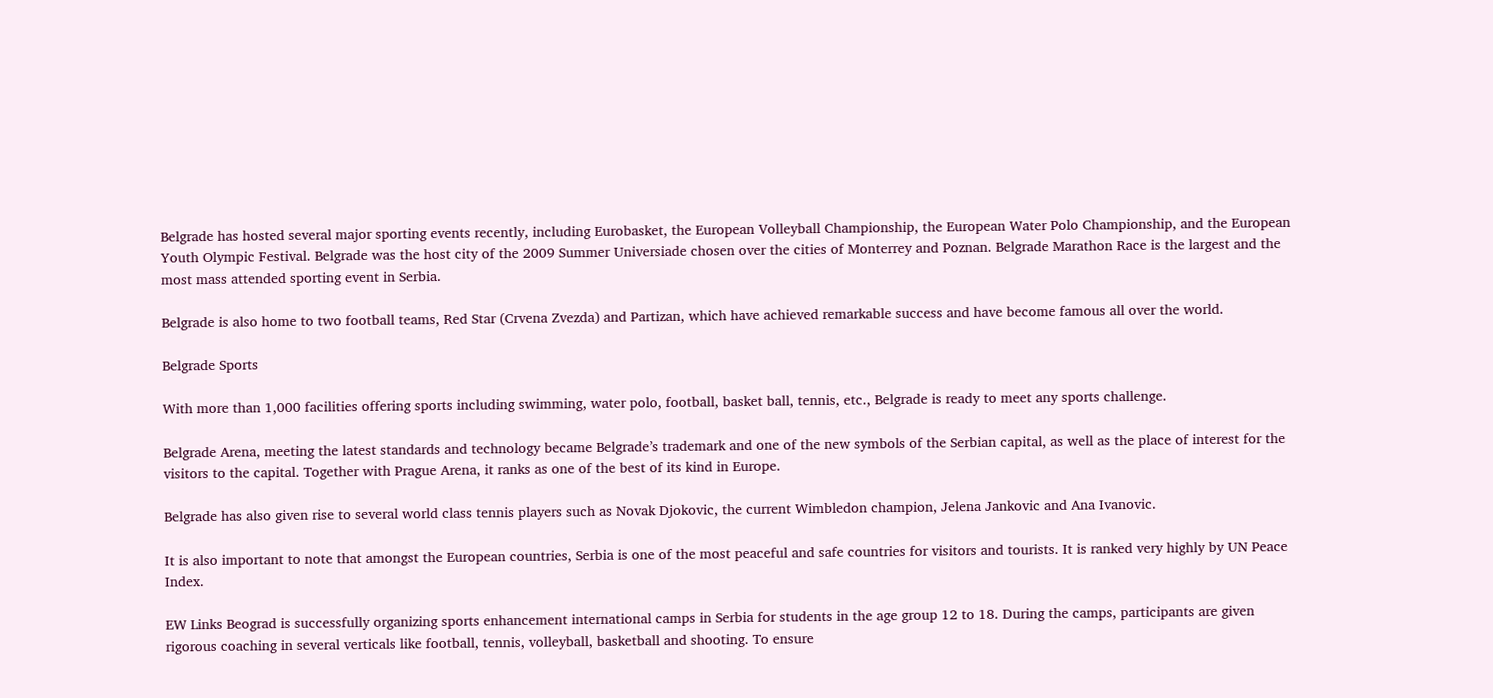Belgrade has hosted several major sporting events recently, including Eurobasket, the European Volleyball Championship, the European Water Polo Championship, and the European Youth Olympic Festival. Belgrade was the host city of the 2009 Summer Universiade chosen over the cities of Monterrey and Poznan. Belgrade Marathon Race is the largest and the most mass attended sporting event in Serbia.

Belgrade is also home to two football teams, Red Star (Crvena Zvezda) and Partizan, which have achieved remarkable success and have become famous all over the world.

Belgrade Sports

With more than 1,000 facilities offering sports including swimming, water polo, football, basket ball, tennis, etc., Belgrade is ready to meet any sports challenge.

Belgrade Arena, meeting the latest standards and technology became Belgrade’s trademark and one of the new symbols of the Serbian capital, as well as the place of interest for the visitors to the capital. Together with Prague Arena, it ranks as one of the best of its kind in Europe.

Belgrade has also given rise to several world class tennis players such as Novak Djokovic, the current Wimbledon champion, Jelena Jankovic and Ana Ivanovic.

It is also important to note that amongst the European countries, Serbia is one of the most peaceful and safe countries for visitors and tourists. It is ranked very highly by UN Peace Index.

EW Links Beograd is successfully organizing sports enhancement international camps in Serbia for students in the age group 12 to 18. During the camps, participants are given rigorous coaching in several verticals like football, tennis, volleyball, basketball and shooting. To ensure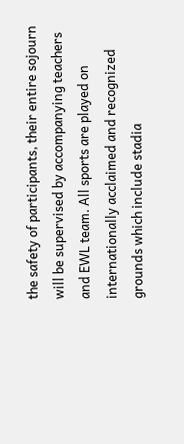the safety of participants, their entire sojourn will be supervised by accompanying teachers and EWL team. All sports are played on internationally acclaimed and recognized grounds which include stadia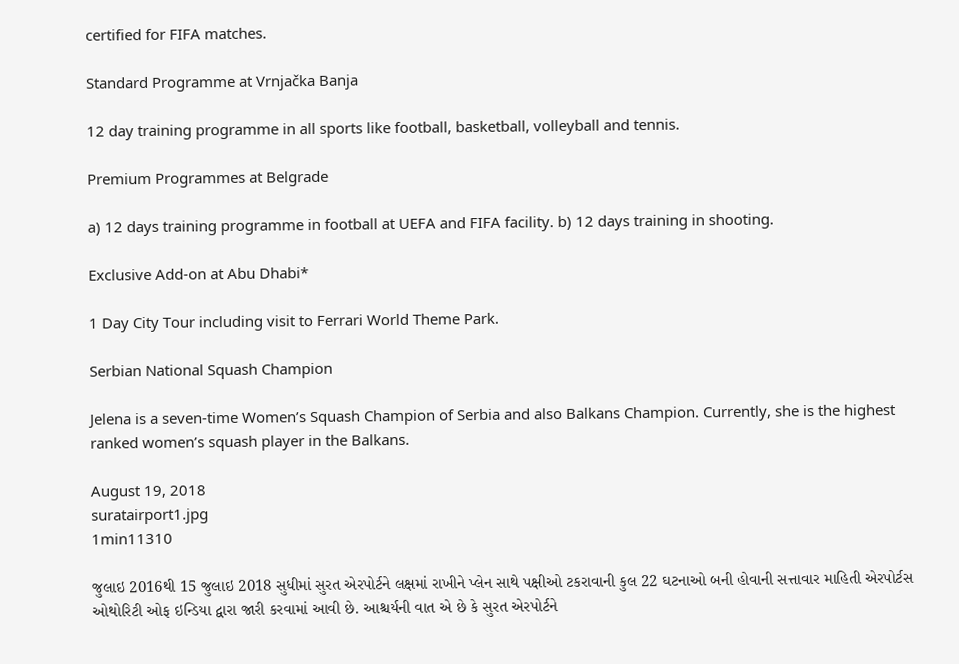certified for FIFA matches.

Standard Programme at Vrnjačka Banja

12 day training programme in all sports like football, basketball, volleyball and tennis.

Premium Programmes at Belgrade

a) 12 days training programme in football at UEFA and FIFA facility. b) 12 days training in shooting.

Exclusive Add-on at Abu Dhabi*

1 Day City Tour including visit to Ferrari World Theme Park.

Serbian National Squash Champion

Jelena is a seven-time Women’s Squash Champion of Serbia and also Balkans Champion. Currently, she is the highest ranked women’s squash player in the Balkans.

August 19, 2018
suratairport1.jpg
1min11310

જુલાઇ 2016થી 15 જુલાઇ 2018 સુધીમાં સુરત એરપોર્ટને લક્ષમાં રાખીને પ્લેન સાથે પક્ષીઓ ટકરાવાની કુલ 22 ઘટનાઓ બની હોવાની સત્તાવાર માહિતી એરપોર્ટસ ઓથોરિટી ઓફ ઇન્ડિયા દ્વારા જારી કરવામાં આવી છે. આશ્ચર્યની વાત એ છે કે સુરત એરપોર્ટને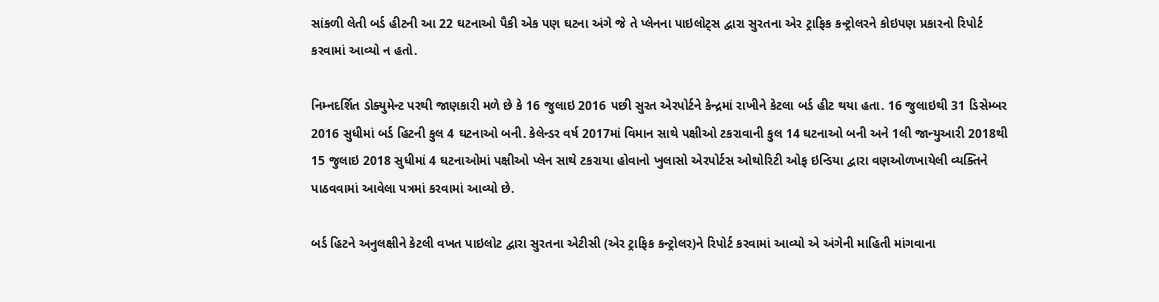સાંકળી લેતી બર્ડ હીટની આ 22 ઘટનાઓ પૈકી એક પણ ઘટના અંગે જે તે પ્લેનના પાઇલોટ્સ દ્વારા સુરતના એર ટ્રાફિક કન્ટ્રોલરને કોઇપણ પ્રકારનો રિપોર્ટ કરવામાં આવ્યો ન હતો.

નિમ્નદર્શિત ડોક્યુમેન્ટ પરથી જાણકારી મળે છે કે 16 જુલાઇ 2016 પછી સુરત એરપોર્ટને કેન્દ્રમાં રાખીને કેટલા બર્ડ હીટ થયા હતા. 16 જુલાઇથી 31 ડિસેમ્બર 2016 સુધીમાં બર્ડ હિટની કુલ 4 ઘટનાઓ બની. કેલેન્ડર વર્ષ 2017માં વિમાન સાથે પક્ષીઓ ટકરાવાની કુલ 14 ઘટનાઓ બની અને 1લી જાન્યુઆરી 2018થી 15 જુલાઇ 2018 સુધીમાં 4 ઘટનાઓમાં પક્ષીઓ પ્લેન સાથે ટકરાયા હોવાનો ખુલાસો એરપોર્ટસ ઓથોરિટી ઓફ ઇન્ડિયા દ્વારા વણઓળખાયેલી વ્યક્તિને પાઠવવામાં આવેલા પત્રમાં કરવામાં આવ્યો છે.

બર્ડ હિટને અનુલક્ષીને કેટલી વખત પાઇલોટ દ્વારા સુરતના એટીસી (એર ટ્રાફિક કન્ટ્રોલર)ને રિપોર્ટ કરવામાં આવ્યો એ અંગેની માહિતી માંગવાના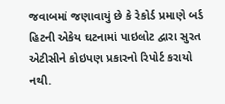જવાબમાં જણાવાયું છે કે રેકોર્ડ પ્રમાણે બર્ડ હિટની એકેય ઘટનામાં પાઇલોટ દ્વારા સુરત એટીસીને કોઇપણ પ્રકારનો રિપોર્ટ કરાયો નથી.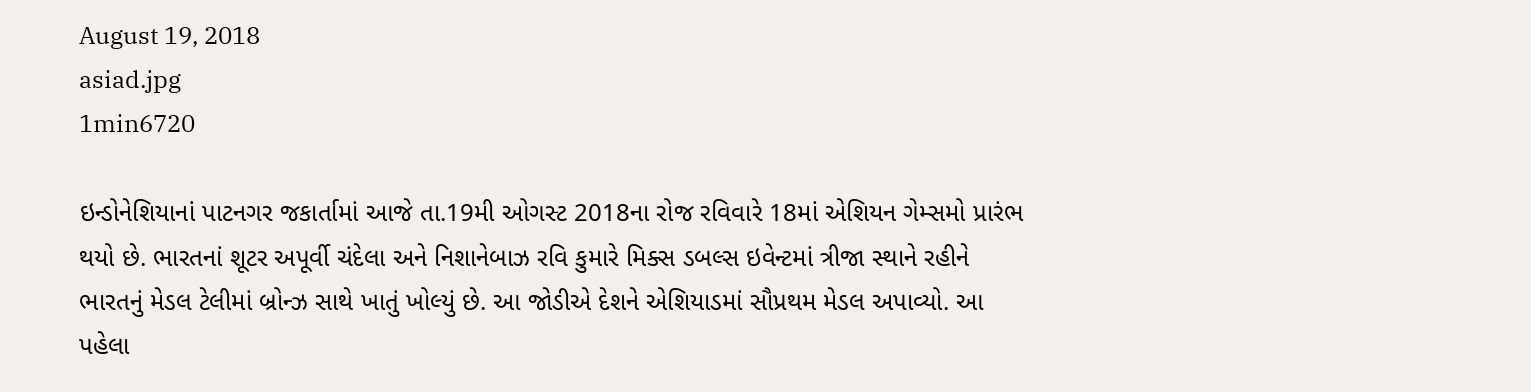August 19, 2018
asiad.jpg
1min6720

ઇન્ડોનેશિયાનાં પાટનગર જકાર્તામાં આજે તા.19મી ઓગસ્ટ 2018ના રોજ રવિવારે 18માં એશિયન ગેમ્સમો પ્રારંભ થયો છે. ભારતનાં શૂટર અપૂર્વી ચંદેલા અને નિશાનેબાઝ રવિ કુમારે મિક્સ ડબલ્સ ઇવેન્ટમાં ત્રીજા સ્થાને રહીને ભારતનું મેડલ ટેલીમાં બ્રોન્ઝ સાથે ખાતું ખોલ્યું છે. આ જોડીએ દેશને એશિયાડમાં સૌપ્રથમ મેડલ અપાવ્યો. આ પહેલા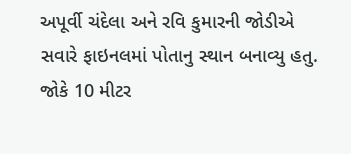અપૂર્વી ચંદેલા અને રવિ કુમારની જોડીએ સવારે ફાઇનલમાં પોતાનુ સ્થાન બનાવ્યુ હતુ. જોકે 10 મીટર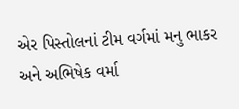એર પિસ્તોલનાં ટીમ વર્ગમાં મનુ ભાકર અને અભિષેક વર્મા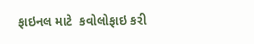ફાઇનલ માટે  કવોલોફાઇ કરી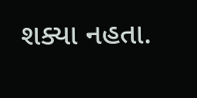શક્યા નહતા.